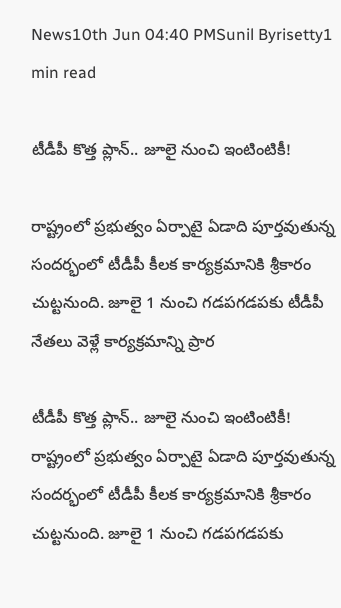News10th Jun 04:40 PMSunil Byrisetty1 min read

టీడీపీ కొత్త ప్లాన్‌.. జూలై నుంచి ఇంటింటికీ!

రాష్ట్రంలో ప్రభుత్వం ఏర్పాటై ఏడాది పూర్తవుతున్న సందర్భంలో టీడీపీ కీల‌క కార్య‌క్ర‌మానికి శ్రీకారం చుట్ట‌నుంది. జూలై 1 నుంచి గ‌డ‌ప‌గ‌డ‌ప‌కు టీడీపీ నేతలు వెళ్లే కార్య‌క్ర‌మాన్ని ప్రార

టీడీపీ కొత్త ప్లాన్‌.. జూలై నుంచి ఇంటింటికీ!
రాష్ట్రంలో ప్రభుత్వం ఏర్పాటై ఏడాది పూర్తవుతున్న సందర్భంలో టీడీపీ కీల‌క కార్య‌క్ర‌మానికి శ్రీకారం చుట్ట‌నుంది. జూలై 1 నుంచి గ‌డ‌ప‌గ‌డ‌ప‌కు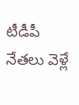టీడీపీ నేతలు వెళ్లే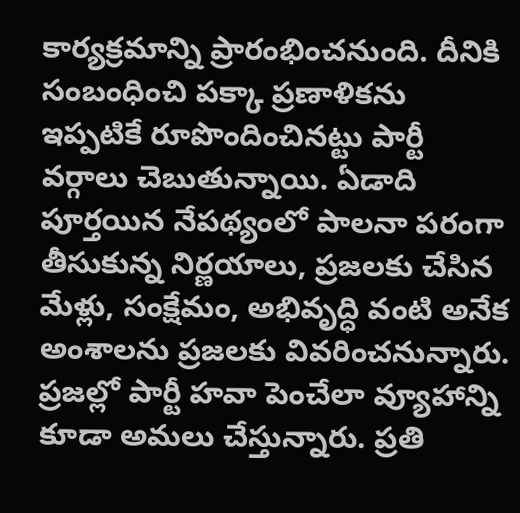కార్య‌క్ర‌మాన్ని ప్రారంభించ‌నుంది. దీనికి సంబంధించి ప‌క్కా ప్రణాళిక‌ను ఇప్ప‌టికే రూపొందించిన‌ట్టు పార్టీ వ‌ర్గాలు చెబుతున్నాయి. ఏడాది పూర్త‌యిన నేప‌థ్యంలో పాలనా పరంగా తీసుకున్న నిర్ణ‌యాలు, ప్ర‌జ‌ల‌కు చేసిన మేళ్లు, సంక్షేమం, అభివృద్ధి వంటి అనేక అంశాల‌ను ప్ర‌జ‌ల‌కు వివ‌రించ‌నున్నారు. ప్ర‌జ‌ల్లో పార్టీ హ‌వా పెంచేలా వ్యూహాన్ని కూడా అమ‌లు చేస్తున్నారు. ప్ర‌తి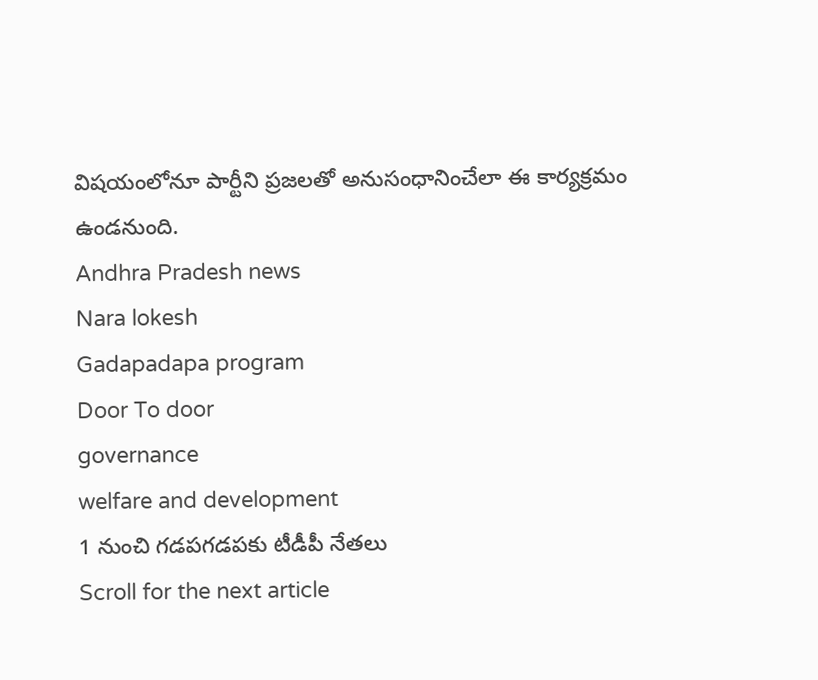విష‌యంలోనూ పార్టీని ప్ర‌జ‌ల‌తో అనుసంధానించేలా ఈ కార్యక్రమం ఉండనుంది.
Andhra Pradesh news
Nara lokesh
Gadapadapa program
Door To door
governance
welfare and development
1 నుంచి గడపగడపకు టీడీపీ నేతలు
Scroll for the next article